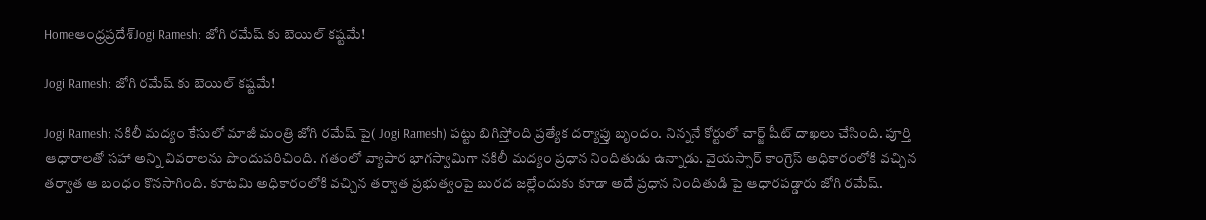Homeఆంధ్రప్రదేశ్‌Jogi Ramesh: జోగి రమేష్ కు బెయిల్ కష్టమే!

Jogi Ramesh: జోగి రమేష్ కు బెయిల్ కష్టమే!

Jogi Ramesh: నకిలీ మద్యం కేసులో మాజీ మంత్రి జోగి రమేష్ పై( Jogi Ramesh) పట్టు బిగిస్తోంది ప్రత్యేక దర్యాప్తు బృందం. నిన్ననే కోర్టులో చార్జ్ షీట్ దాఖలు చేసింది. పూర్తి ఆధారాలతో సహా అన్ని వివరాలను పొందుపరిచింది. గతంలో వ్యాపార భాగస్వామిగా నకిలీ మద్యం ప్రధాన నిందితుడు ఉన్నాడు. వైయస్సార్ కాంగ్రెస్ అధికారంలోకి వచ్చిన తర్వాత ఆ బంధం కొనసాగింది. కూటమి అధికారంలోకి వచ్చిన తర్వాత ప్రభుత్వంపై బురద జల్లేందుకు కూడా అదే ప్రధాన నిందితుడి పై ఆధారపడ్డారు జోగి రమేష్.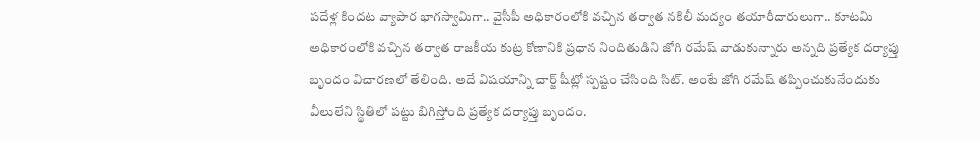పదేళ్ల కిందట వ్యాపార భాగస్వామిగా.. వైసీపీ అధికారంలోకి వచ్చిన తర్వాత నకిలీ మద్యం తయారీదారులుగా.. కూటమి అధికారంలోకి వచ్చిన తర్వాత రాజకీయ కుట్ర కోణానికి ప్రధాన నిందితుడిని జోగి రమేష్ వాడుకున్నారు అన్నది ప్రత్యేక దర్యాప్తు బృందం విచారణలో తేలింది. అదే విషయాన్ని చార్జ్ షీట్లో స్పష్టం చేసింది సిట్. అంటే జోగి రమేష్ తప్పించుకునేందుకు వీలులేని స్థితిలో పట్టు బిగిస్తోంది ప్రత్యేక దర్యాప్తు బృందం.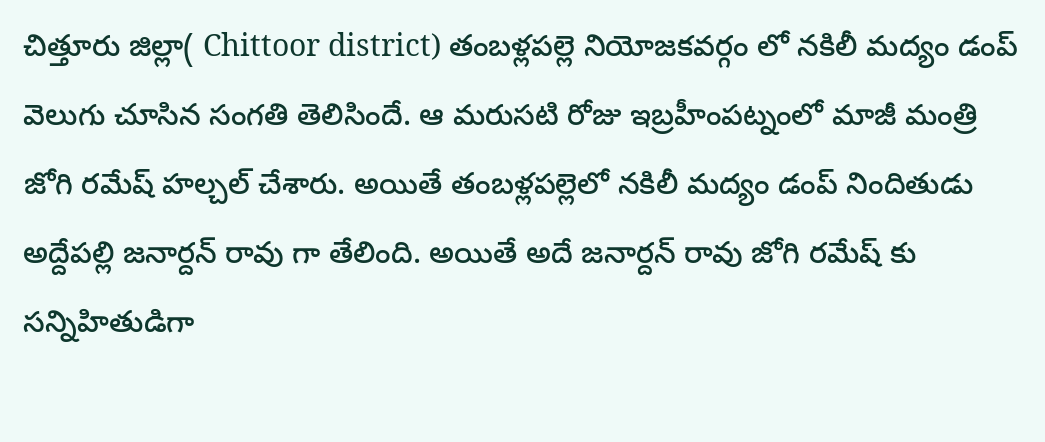చిత్తూరు జిల్లా( Chittoor district) తంబళ్లపల్లె నియోజకవర్గం లో నకిలీ మద్యం డంప్ వెలుగు చూసిన సంగతి తెలిసిందే. ఆ మరుసటి రోజు ఇబ్రహీంపట్నంలో మాజీ మంత్రి జోగి రమేష్ హల్చల్ చేశారు. అయితే తంబళ్లపల్లెలో నకిలీ మద్యం డంప్ నిందితుడు అద్దేపల్లి జనార్దన్ రావు గా తేలింది. అయితే అదే జనార్దన్ రావు జోగి రమేష్ కు సన్నిహితుడిగా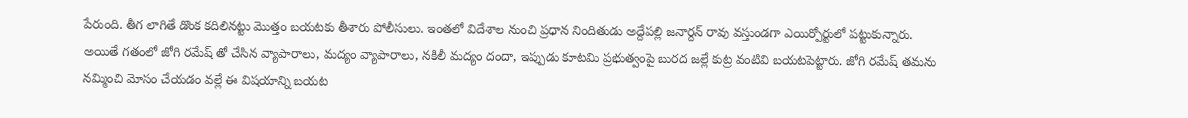పేరుంది. తీగ లాగితే డొంక కదిలినట్టు మొత్తం బయటకు తీశారు పోలీసులు. ఇంతలో విదేశాల నుంచి ప్రధాన నిందితుడు అద్దేపల్లి జనార్దన్ రావు వస్తుండగా ఎయిర్పోర్టులో పట్టుకున్నారు. అయితే గతంలో జోగి రమేష్ తో చేసిన వ్యాపారాలు, మద్యం వ్యాపారాలు, నకిలీ మద్యం దందా, ఇప్పుడు కూటమి ప్రభుత్వంపై బురద జల్లే కుట్ర వంటివి బయటపెట్టారు. జోగి రమేష్ తమను నమ్మించి మోసం చేయడం వల్లే ఈ విషయాన్ని బయట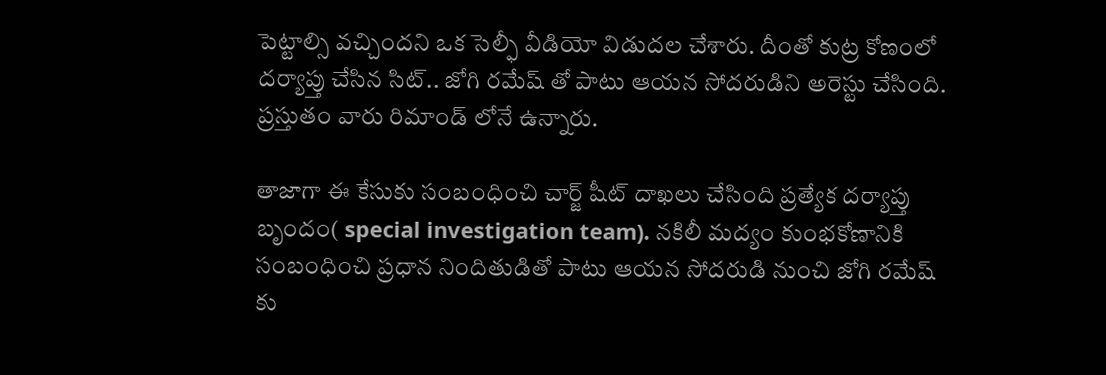పెట్టాల్సి వచ్చిందని ఒక సెల్ఫీ వీడియో విడుదల చేశారు. దీంతో కుట్ర కోణంలో దర్యాప్తు చేసిన సిట్.. జోగి రమేష్ తో పాటు ఆయన సోదరుడిని అరెస్టు చేసింది. ప్రస్తుతం వారు రిమాండ్ లోనే ఉన్నారు.

తాజాగా ఈ కేసుకు సంబంధించి చార్జ్ షీట్ దాఖలు చేసింది ప్రత్యేక దర్యాప్తు బృందం( special investigation team). నకిలీ మద్యం కుంభకోణానికి సంబంధించి ప్రధాన నిందితుడితో పాటు ఆయన సోదరుడి నుంచి జోగి రమేష్ కు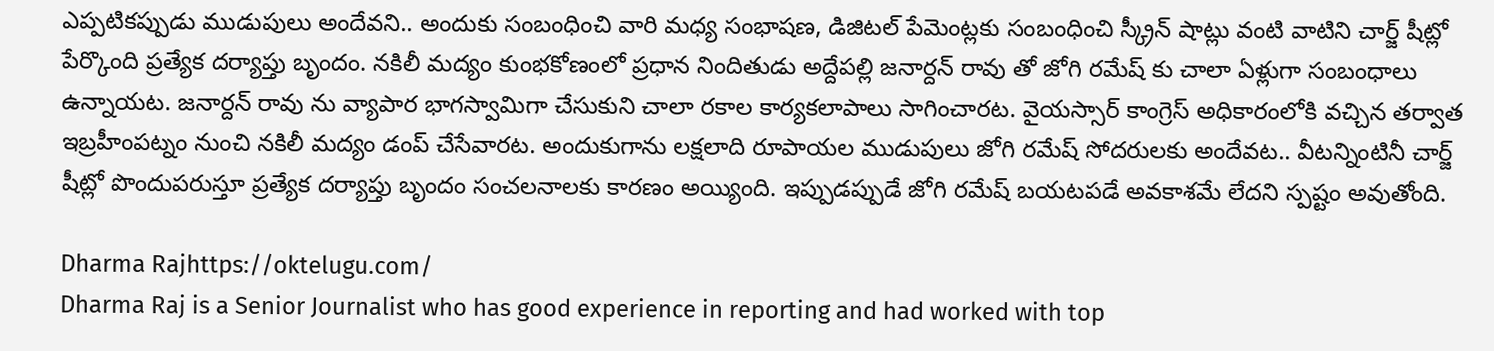ఎప్పటికప్పుడు ముడుపులు అందేవని.. అందుకు సంబంధించి వారి మధ్య సంభాషణ, డిజిటల్ పేమెంట్లకు సంబంధించి స్క్రీన్ షాట్లు వంటి వాటిని చార్జ్ షీట్లో పేర్కొంది ప్రత్యేక దర్యాప్తు బృందం. నకిలీ మద్యం కుంభకోణంలో ప్రధాన నిందితుడు అద్దేపల్లి జనార్దన్ రావు తో జోగి రమేష్ కు చాలా ఏళ్లుగా సంబంధాలు ఉన్నాయట. జనార్దన్ రావు ను వ్యాపార భాగస్వామిగా చేసుకుని చాలా రకాల కార్యకలాపాలు సాగించారట. వైయస్సార్ కాంగ్రెస్ అధికారంలోకి వచ్చిన తర్వాత ఇబ్రహీంపట్నం నుంచి నకిలీ మద్యం డంప్ చేసేవారట. అందుకుగాను లక్షలాది రూపాయల ముడుపులు జోగి రమేష్ సోదరులకు అందేవట.. వీటన్నింటినీ చార్జ్ షీట్లో పొందుపరుస్తూ ప్రత్యేక దర్యాప్తు బృందం సంచలనాలకు కారణం అయ్యింది. ఇప్పుడప్పుడే జోగి రమేష్ బయటపడే అవకాశమే లేదని స్పష్టం అవుతోంది.

Dharma Rajhttps://oktelugu.com/
Dharma Raj is a Senior Journalist who has good experience in reporting and had worked with top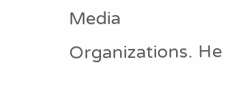Media Organizations. He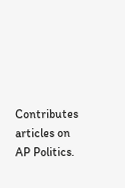Contributes articles on AP Politics.